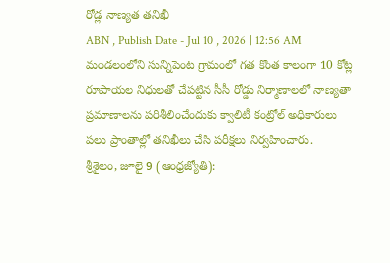రోడ్ల నాణ్యత తనిఖీ
ABN , Publish Date - Jul 10 , 2026 | 12:56 AM
మండలంలోని సున్నిపెంట గ్రామంలో గత కొంత కాలంగా 10 కోట్ల రూపాయల నిధులతో చేపట్టిన సీసీ రోడ్డు నిర్మాణాలలో నాణ్యతా ప్రమాణాలను పరిశీలించేందుకు క్వాలిటీ కంట్రోల్ అధికారులు పలు ప్రాంతాల్లో తనిఖీలు చేసి పరీక్షలు నిర్వహించారు.
శ్రీశైలం, జూలై 9 (ఆంధ్రజ్యోతి):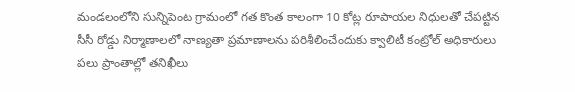మండలంలోని సున్నిపెంట గ్రామంలో గత కొంత కాలంగా 10 కోట్ల రూపాయల నిధులతో చేపట్టిన సీసీ రోడ్డు నిర్మాణాలలో నాణ్యతా ప్రమాణాలను పరిశీలించేందుకు క్వాలిటీ కంట్రోల్ అధికారులు పలు ప్రాంతాల్లో తనిఖీలు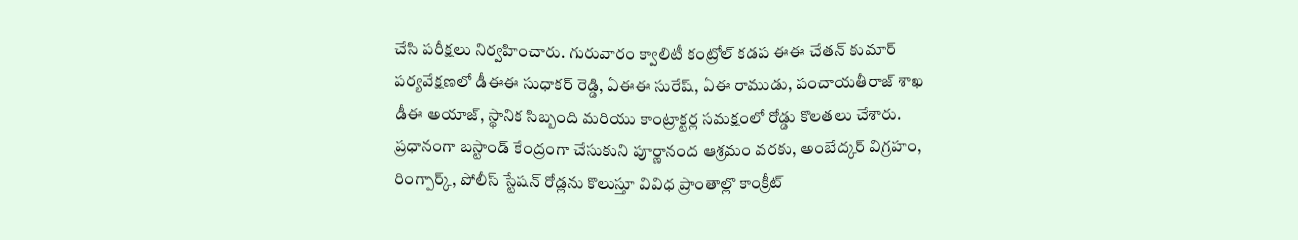చేసి పరీక్షలు నిర్వహించారు. గురువారం క్వాలిటీ కంట్రోల్ కడప ఈఈ చేతన్ కుమార్ పర్యవేక్షణలో డీఈఈ సుధాకర్ రెడ్డి, ఏఈఈ సురేష్, ఏఈ రాముడు, పంచాయతీరాజ్ శాఖ డీఈ అయాజ్, స్థానిక సిబ్బంది మరియు కాంట్రాక్టర్ల సమక్షంలో రోడ్డు కొలతలు చేశారు. ప్రధానంగా బస్టాండ్ కేంద్రంగా చేసుకుని పూర్ణానంద ఆశ్రమం వరకు, అంబేద్కర్ విగ్రహం, రింగ్పార్క్, పోలీస్ స్టేషన్ రోడ్లను కొలుస్తూ వివిధ ప్రాంతాల్లొ కాంక్రీట్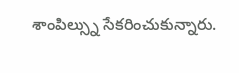శాంపిల్స్ను సేకరించుకున్నారు.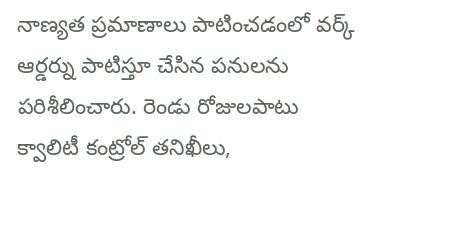నాణ్యత ప్రమాణాలు పాటించడంలో వర్క్ ఆర్డర్ను పాటిస్తూ చేసిన పనులను పరిశీలించారు. రెండు రోజులపాటు క్వాలిటీ కంట్రోల్ తనిఖీలు,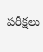పరీక్షలు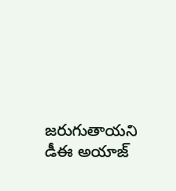జరుగుతాయని డీఈ అయాజ్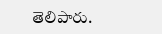తెలిపారు.